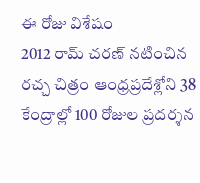ఈ రోజు విశేషం
2012 రామ్ చరణ్ నటించిన రచ్చ చిత్రం ఆంధ్రప్రదేశ్లోని 38 కేంద్రాల్లో 100 రోజుల ప్రదర్శన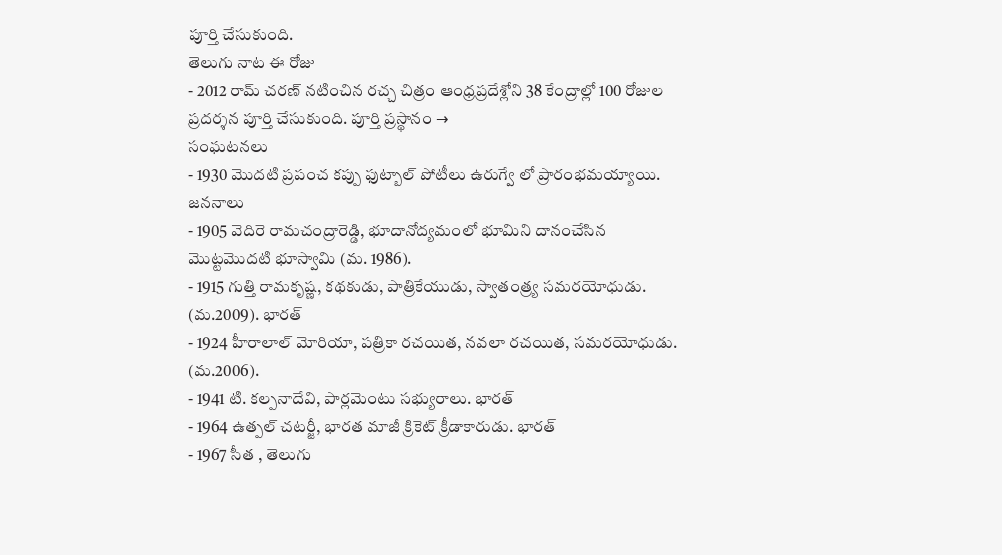పూర్తి చేసుకుంది.
తెలుగు నాట ఈ రోజు
- 2012 రామ్ చరణ్ నటించిన రచ్చ చిత్రం ఆంధ్రప్రదేశ్లోని 38 కేంద్రాల్లో 100 రోజుల ప్రదర్శన పూర్తి చేసుకుంది. పూర్తి ప్రస్థానం →
సంఘటనలు
- 1930 మొదటి ప్రపంచ కప్పు ఫుట్బాల్ పోటీలు ఉరుగ్వే లో ప్రారంభమయ్యాయి.
జననాలు
- 1905 వెదిరె రామచంద్రారెడ్డి, భూదానోద్యమంలో భూమిని దానంచేసిన మొట్టమొదటి భూస్వామి (మ. 1986).
- 1915 గుత్తి రామకృష్ణ, కథకుడు, పాత్రికేయుడు, స్వాతంత్ర్య సమరయోధుడు. (మ.2009). భారత్
- 1924 హీరాలాల్ మోరియా, పత్రికా రచయిత, నవలా రచయిత, సమరయోధుడు. (మ.2006).
- 1941 టి. కల్పనాదేవి, పార్లమెంటు సభ్యురాలు. భారత్
- 1964 ఉత్పల్ చటర్జీ, భారత మాజీ క్రికెట్ క్రీడాకారుడు. భారత్
- 1967 సీత , తెలుగు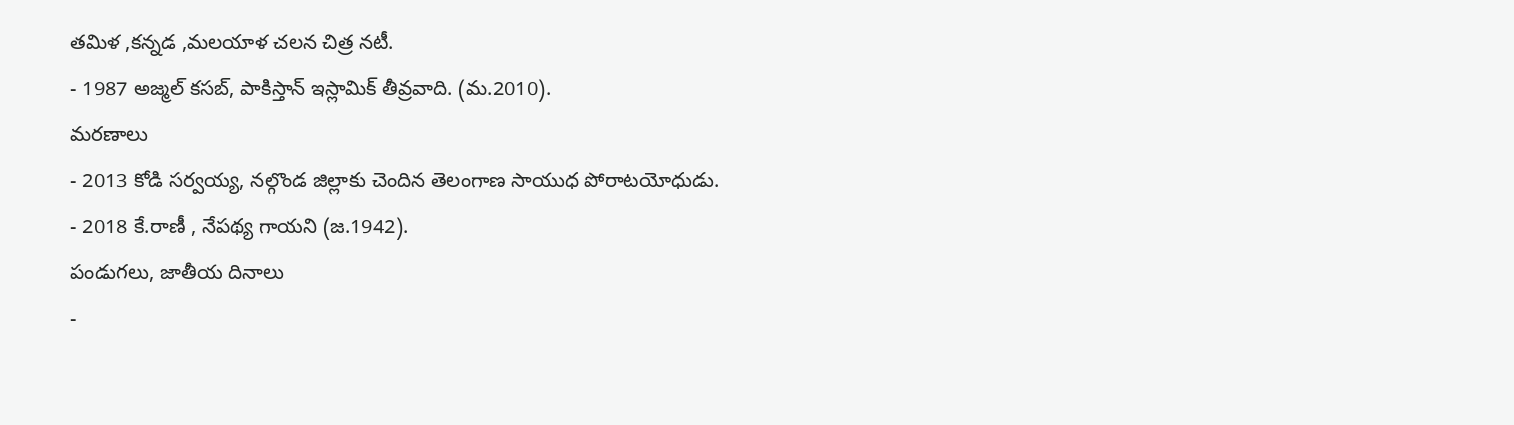తమిళ ,కన్నడ ,మలయాళ చలన చిత్ర నటీ.
- 1987 అజ్మల్ కసబ్, పాకిస్తాన్ ఇస్లామిక్ తీవ్రవాది. (మ.2010).
మరణాలు
- 2013 కోడి సర్వయ్య, నల్గొండ జిల్లాకు చెందిన తెలంగాణ సాయుధ పోరాటయోధుడు.
- 2018 కే.రాణీ , నేపథ్య గాయని (జ.1942).
పండుగలు, జాతీయ దినాలు
-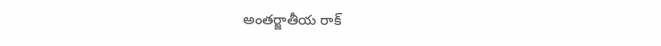అంతర్జాతీయ రాక్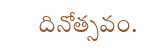దినోత్సవం.